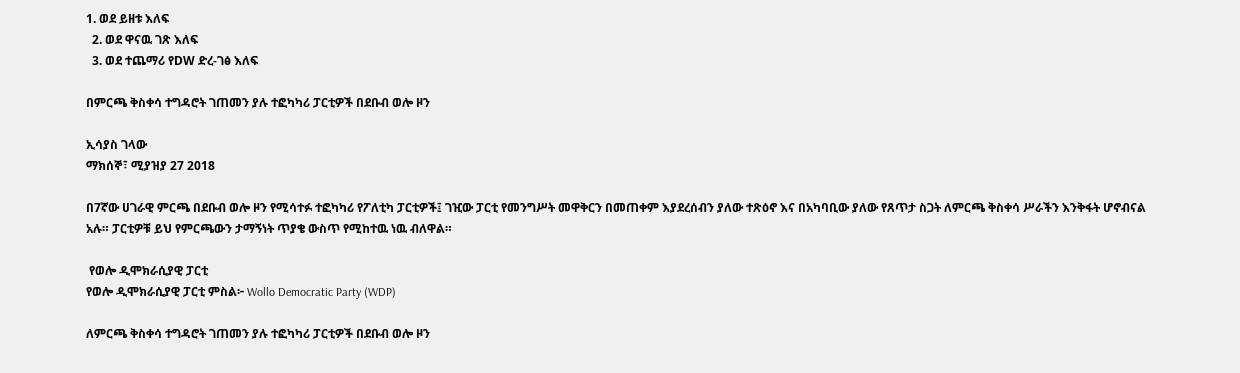1. ወደ ይዘቱ እለፍ
  2. ወደ ዋናዉ ገጽ እለፍ
  3. ወደ ተጨማሪ የDW ድረ-ገፅ እለፍ

በምርጫ ቅስቀሳ ተግዳሮት ገጠመን ያሉ ተፎካካሪ ፓርቲዎች በደቡብ ወሎ ዞን

ኢሳያስ ገላው
ማክሰኞ፣ ሚያዝያ 27 2018

በ7ኛው ሀገራዊ ምርጫ በደቡብ ወሎ ዞን የሚሳተፉ ተፎካካሪ የፖለቲካ ፓርቲዎች፤ ገዢው ፓርቲ የመንግሥት መዋቅርን በመጠቀም እያደረሰብን ያለው ተጽዕኖ እና በአካባቢው ያለው የጸጥታ ስጋት ለምርጫ ቅስቀሳ ሥራችን እንቅፋት ሆኖብናል አሉ። ፓርቲዎቹ ይህ የምርጫውን ታማኝነት ጥያቄ ውስጥ የሚከተዉ ነዉ ብለዋል።

 የወሎ ዲሞክራሲያዊ ፓርቲ
የወሎ ዲሞክራሲያዊ ፓርቲ ምስል፦ Wollo Democratic Party (WDP)

ለምርጫ ቅስቀሳ ተግዳሮት ገጠመን ያሉ ተፎካካሪ ፓርቲዎች በደቡብ ወሎ ዞን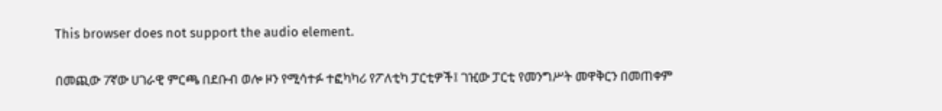This browser does not support the audio element.

በመጪው 7ኛው ሀገራዊ ምርጫ በደቡብ ወሎ ዞን የሚሳተፉ ተፎካካሪ የፖለቲካ ፓርቲዎች፤ ገዢው ፓርቲ የመንግሥት መዋቅርን በመጠቀም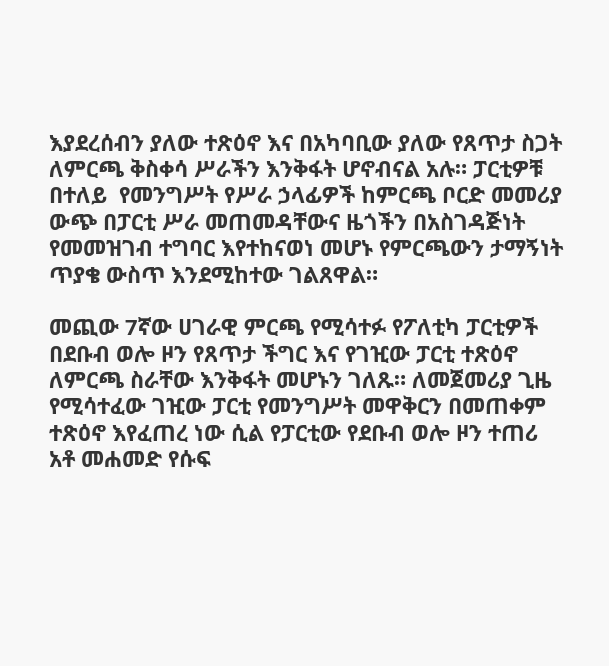እያደረሰብን ያለው ተጽዕኖ እና በአካባቢው ያለው የጸጥታ ስጋት ለምርጫ ቅስቀሳ ሥራችን እንቅፋት ሆኖብናል አሉ። ፓርቲዎቹ በተለይ  የመንግሥት የሥራ ኃላፊዎች ከምርጫ ቦርድ መመሪያ ውጭ በፓርቲ ሥራ መጠመዳቸውና ዜጎችን በአስገዳጅነት የመመዝገብ ተግባር እየተከናወነ መሆኑ የምርጫውን ታማኝነት ጥያቄ ውስጥ እንደሚከተው ገልጸዋል።

መጪው 7ኛው ሀገራዊ ምርጫ የሚሳተፉ የፖለቲካ ፓርቲዎች በደቡብ ወሎ ዞን የጸጥታ ችግር እና የገዢው ፓርቲ ተጽዕኖ ለምርጫ ስራቸው እንቅፋት መሆኑን ገለጹ። ለመጀመሪያ ጊዜ የሚሳተፈው ገዢው ፓርቲ የመንግሥት መዋቅርን በመጠቀም ተጽዕኖ እየፈጠረ ነው ሲል የፓርቲው የደቡብ ወሎ ዞን ተጠሪ አቶ መሐመድ የሱፍ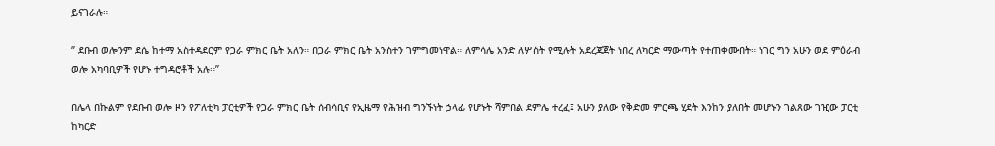ይናገራሉ።

‘’ ደቡብ ወሎንም ደሴ ከተማ አስተዳደርም የጋራ ምክር ቤት አለን። በጋራ ምክር ቤት አንስተን ገምግመነዋል። ለምሳሌ አንድ ለሦስት የሚሉት አደረጃጀት ነበረ ለካርድ ማውጣት የተጠቀሙበት። ነገር ግን አሁን ወደ ምዕራብ ወሎ አካባቢዎች የሆኑ ተግዳሮቶች አሉ።’’

በሌላ በኩልም የደቡብ ወሎ ዞን የፖለቲካ ፓርቲዎች የጋራ ምክር ቤት ሰብሳቢና የኢዜማ የሕዝብ ግንኙነት ኃላፊ የሆኑት ሻምበል ደምሌ ተረፈ፤ አሁን ያለው የቅድመ ምርጫ ሂደት እንከን ያለበት መሆኑን ገልጸው ገዢው ፓርቲ ከካርድ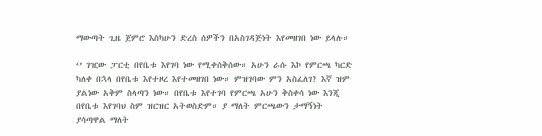ማውጣት ጊዜ ጀምሮ እስካሁን ድረስ ሰዎችን በአስገዳጅነት እየመዘገበ ነው ይላሉ።

‘’ ገዢው ፓርቲ በየቤቱ እየገባ ነው የሚቀሰቅሰው። አሁን ራሱ እኮ የምርጫ ካርድ ካለቀ በኋላ በየቤቱ እየተዞረ እየተመዘገበ ነው። ምዝገባው ምን አስፈለገ? እኛ ዝም ያልነው አቅም ስላጣን ነው። በየቤቱ እየተገባ የምርጫ አሁን ቅስቀሳ ነው እንጂ በየቤቱ እየገባህ ስም ዝርዝር አትወስድም። ያ ማለት ምርጫውን ታማኝነት ያሳጣዋል ማለት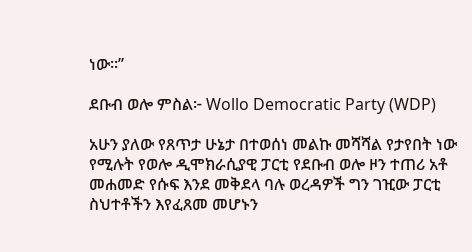ነው።’’

ደቡብ ወሎ ምስል፦ Wollo Democratic Party (WDP)

አሁን ያለው የጸጥታ ሁኔታ በተወሰነ መልኩ መሻሻል የታየበት ነው የሚሉት የወሎ ዲሞክራሲያዊ ፓርቲ የደቡብ ወሎ ዞን ተጠሪ አቶ መሐመድ የሱፍ እንደ መቅደላ ባሉ ወረዳዎች ግን ገዢው ፓርቲ ስህተቶችን እየፈጸመ መሆኑን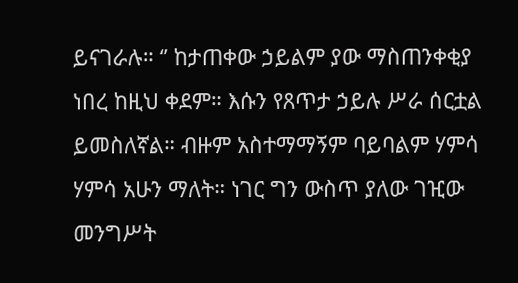ይናገራሉ። ‘’ ከታጠቀው ኃይልም ያው ማስጠንቀቂያ ነበረ ከዚህ ቀደም። እሱን የጸጥታ ኃይሉ ሥራ ሰርቷል ይመስለኛል። ብዙም አስተማማኝም ባይባልም ሃምሳ ሃምሳ አሁን ማለት። ነገር ግን ውስጥ ያለው ገዢው መንግሥት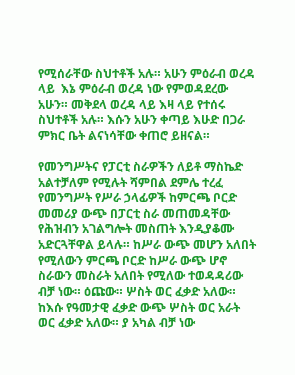የሚሰራቸው ስህተቶች አሉ። አሁን ምዕራብ ወረዳ ላይ  እኔ ምዕራብ ወረዳ ነው የምወዳደረው አሁን። መቅደላ ወረዳ ላይ እዛ ላይ የተሰሩ ስህተቶች አሉ። እሱን አሁን ቀጣይ እሁድ በጋራ ምክር ቤት ልናነሳቸው ቀጠሮ ይዘናል።

የመንግሥትና የፓርቲ ስራዎችን ለይቶ ማስኬድ አልተቻለም የሚሉት ሻምበል ደምሌ ተረፈ የመንግሥት የሥራ ኃላፊዎች ከምርጫ ቦርድ መመሪያ ውጭ በፓርቲ ስራ መጠመዳቸው የሕዝብን አገልግሎት መስጠት እንዲያቆሙ አድርጓቸዋል ይላሉ። ከሥራ ውጭ መሆን አለበት የሚለውን ምርጫ ቦርድ ከሥራ ውጭ ሆኖ ስራውን መስራት አለበት የሚለው ተወዳዳሪው ብቻ ነው። ዕጩው። ሦስት ወር ፈቃድ አለው። ከእሱ የዓመታዊ ፈቃድ ውጭ ሦስት ወር አራት ወር ፈቃድ አለው። ያ አካል ብቻ ነው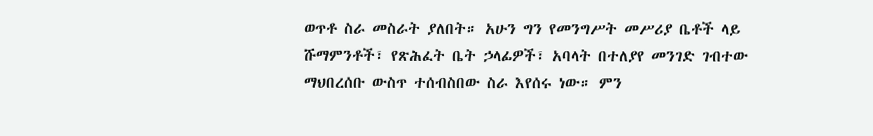ወጥቶ ስራ መስራት ያለበት። አሁን ግን የመንግሥት መሥሪያ ቤቶች ላይ ሹማምንቶች፣ የጽሕፈት ቤት ኃላፊዎች፣ አባላት በተለያየ መንገድ ገብተው ማህበረሰቡ ውስጥ ተሰብስበው ስራ እየሰሩ ነው። ምን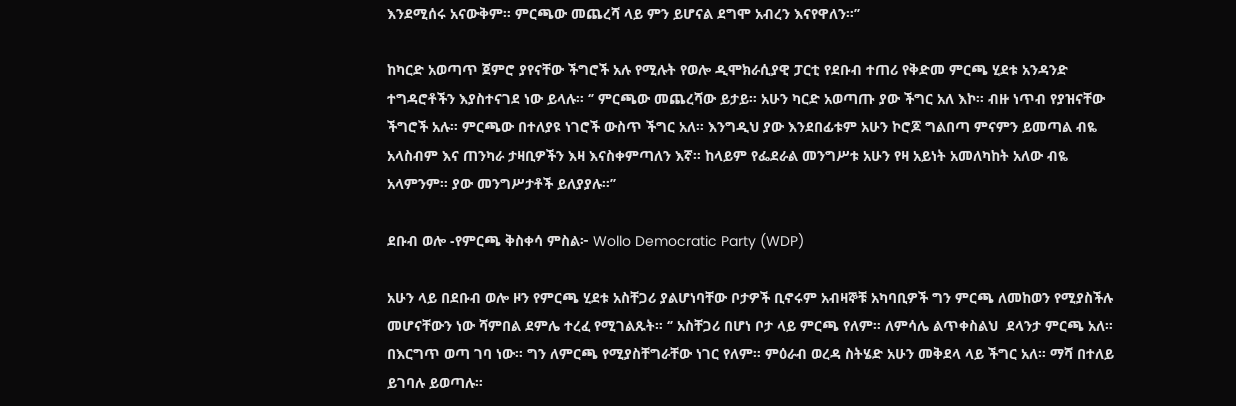እንደሚሰሩ አናውቅም። ምርጫው መጨረሻ ላይ ምን ይሆናል ደግሞ አብረን እናየዋለን።’’

ከካርድ አወጣጥ ጀምሮ ያየናቸው ችግሮች አሉ የሚሉት የወሎ ዲሞክራሲያዊ ፓርቲ የደቡብ ተጠሪ የቅድመ ምርጫ ሂደቱ አንዳንድ ተግዳሮቶችን እያስተናገደ ነው ይላሉ። ‘’ ምርጫው መጨረሻው ይታይ። አሁን ካርድ አወጣጡ ያው ችግር አለ እኮ። ብዙ ነጥብ የያዝናቸው ችግሮች አሉ። ምርጫው በተለያዩ ነገሮች ውስጥ ችግር አለ። እንግዲህ ያው እንደበፊቱም አሁን ኮሮጆ ግልበጣ ምናምን ይመጣል ብዬ አላስብም እና ጠንካራ ታዛቢዎችን እዛ እናስቀምጣለን እኛ። ከላይም የፌደራል መንግሥቱ አሁን የዛ አይነት አመለካከት አለው ብዬ አላምንም። ያው መንግሥታቶች ይለያያሉ።’’

ደቡብ ወሎ -የምርጫ ቅስቀሳ ምስል፦ Wollo Democratic Party (WDP)

አሁን ላይ በደቡብ ወሎ ዞን የምርጫ ሂደቱ አስቸጋሪ ያልሆነባቸው ቦታዎች ቢኖሩም አብዛኞቹ አካባቢዎች ግን ምርጫ ለመከወን የሚያስችሉ መሆናቸውን ነው ሻምበል ደምሌ ተረፈ የሚገልጹት። ‘’ አስቸጋሪ በሆነ ቦታ ላይ ምርጫ የለም። ለምሳሌ ልጥቀስልህ  ደላንታ ምርጫ አለ። በእርግጥ ወጣ ገባ ነው። ግን ለምርጫ የሚያስቸግራቸው ነገር የለም። ምዕራብ ወረዳ ስትሄድ አሁን መቅደላ ላይ ችግር አለ። ማሻ በተለይ ይገባሉ ይወጣሉ።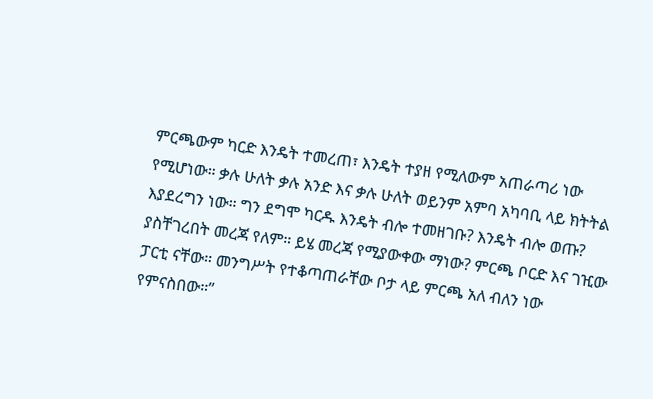ምርጫውም ካርድ እንዴት ተመረጠ፣ እንዴት ተያዘ የሚለውም አጠራጣሪ ነው የሚሆነው። ቃሉ ሁለት ቃሉ አንድ እና ቃሉ ሁለት ወይንም አምባ አካባቢ ላይ ክትትል እያደረግን ነው። ግን ደግሞ ካርዱ እንዴት ብሎ ተመዘገቡ? እንዴት ብሎ ወጡ? ያስቸገረበት መረጃ የለም። ይሄ መረጃ የሚያውቀው ማነው? ምርጫ ቦርድ እና ገዢው ፓርቲ ናቸው። መንግሥት የተቆጣጠራቸው ቦታ ላይ ምርጫ አለ ብለን ነው የምናስበው።’’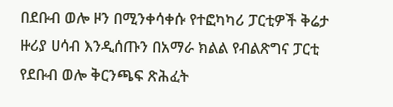በደቡብ ወሎ ዞን በሚንቀሳቀሱ የተፎካካሪ ፓርቲዎች ቅሬታ ዙሪያ ሀሳብ እንዲሰጡን በአማራ ክልል የብልጽግና ፓርቲ የደቡብ ወሎ ቅርንጫፍ ጽሕፈት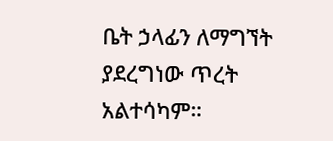ቤት ኃላፊን ለማግኘት ያደረግነው ጥረት አልተሳካም።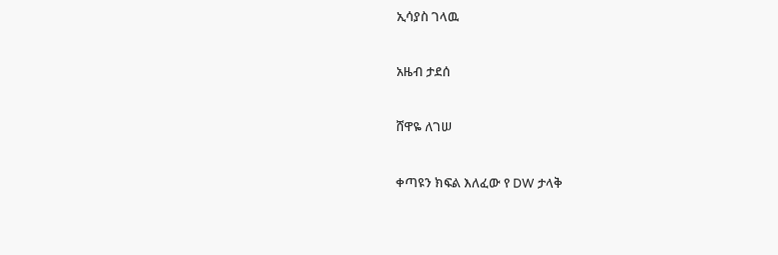ኢሳያስ ገላዉ

አዜብ ታደሰ

ሸዋዬ ለገሠ

ቀጣዩን ክፍል እለፈው የ DW ታላቅ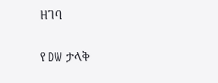ዘገባ

የ DW ታላቅ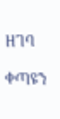ዘገባ

ቀጣዩን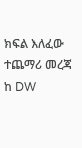ክፍል እለፈው ተጨማሪ መረጃ ከ DW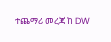ተጨማሪ መረጃ ከ DW